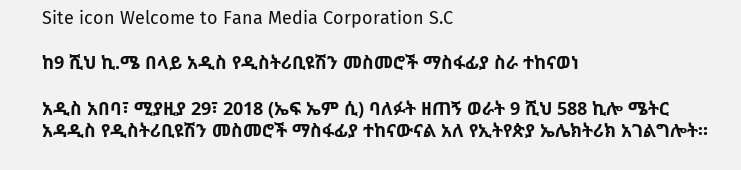Site icon Welcome to Fana Media Corporation S.C

ከ9 ሺህ ኪ.ሜ በላይ አዲስ የዲስትሪቢዩሽን መስመሮች ማስፋፊያ ስራ ተከናወነ

አዲስ አበባ፣ ሚያዚያ 29፣ 2018 (ኤፍ ኤም ሲ) ባለፉት ዘጠኝ ወራት 9 ሺህ 588 ኪሎ ሜትር አዳዲስ የዲስትሪቢዩሽን መስመሮች ማስፋፊያ ተከናውናል አለ የኢትየጵያ ኤሌክትሪክ አገልግሎት።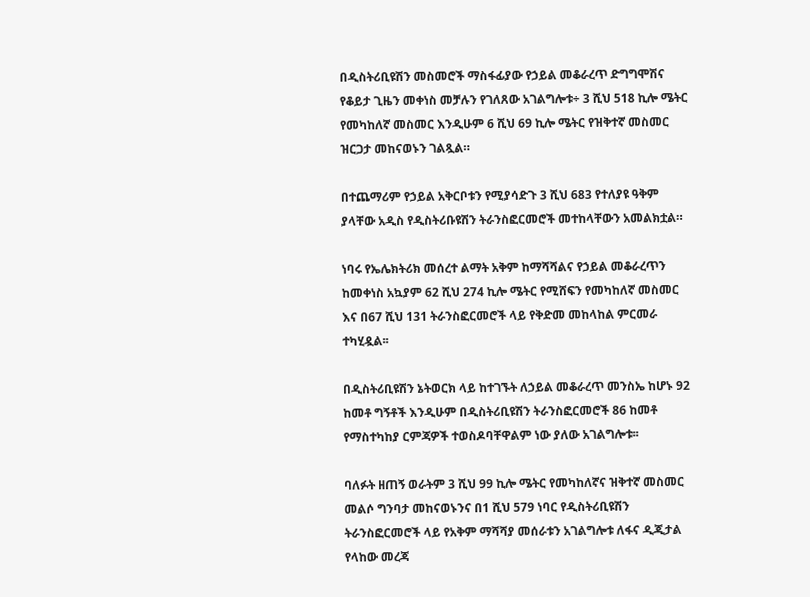በዲስትሪቢዩሽን መስመሮች ማስፋፊያው የኃይል መቆራረጥ ድግግሞሽና የቆይታ ጊዜን መቀነስ መቻሉን የገለጸው አገልግሎቱ÷ 3 ሺህ 518 ኪሎ ሜትር የመካከለኛ መስመር እንዲሁም 6 ሺህ 69 ኪሎ ሜትር የዝቅተኛ መስመር ዝርጋታ መከናወኑን ገልጿል።

በተጨማሪም የኃይል አቅርቦቱን የሚያሳድጉ 3 ሺህ 683 የተለያዩ ዓቅም ያላቸው አዲስ የዲስትሪቡዩሽን ትራንስፎርመሮች መተከላቸውን አመልክቷል።

ነባሩ የኤሌክትሪክ መሰረተ ልማት አቅም ከማሻሻልና የኃይል መቆራረጥን ከመቀነስ አኳያም 62 ሺህ 274 ኪሎ ሜትር የሚሸፍን የመካከለኛ መስመር እና በ67 ሺህ 131 ትራንስፎርመሮች ላይ የቅድመ መከላከል ምርመራ ተካሂዷል፡፡

በዲስትሪቢዩሽን ኔትወርክ ላይ ከተገኙት ለኃይል መቆራረጥ መንስኤ ከሆኑ 92 ከመቶ ግኝቶች እንዲሁም በዲስትሪቢዩሽን ትራንስፎርመሮች 86 ከመቶ የማስተካከያ ርምጃዎች ተወስዶባቸዋልም ነው ያለው አገልግሎቱ፡፡

ባለፉት ዘጠኝ ወራትም 3 ሺህ 99 ኪሎ ሜትር የመካከለኛና ዝቅተኛ መስመር መልሶ ግንባታ መከናወኑንና በ1 ሺህ 579 ነባር የዲስትሪቢዩሽን ትራንስፎርመሮች ላይ የአቅም ማሻሻያ መሰራቱን አገልግሎቱ ለፋና ዲጂታል የላከው መረጃ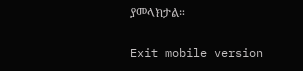ያመላክታል።

Exit mobile version